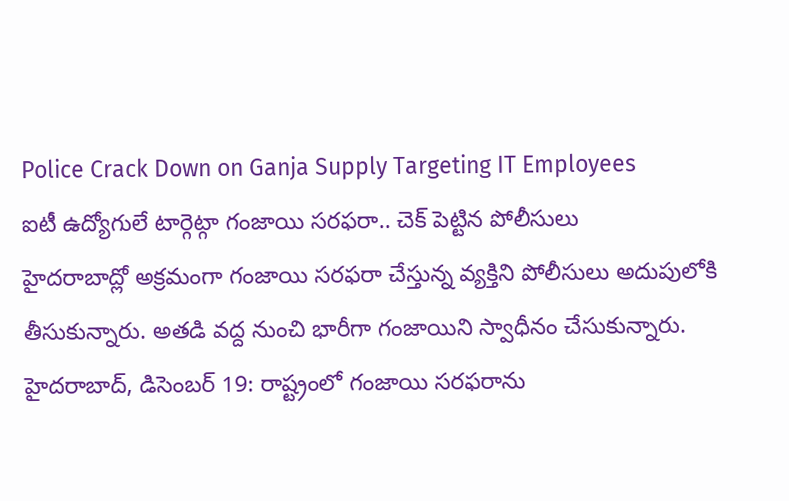Police Crack Down on Ganja Supply Targeting IT Employees
ఐటీ ఉద్యోగులే టార్గెట్గా గంజాయి సరఫరా.. చెక్ పెట్టిన పోలీసులు
హైదరాబాద్లో అక్రమంగా గంజాయి సరఫరా చేస్తున్న వ్యక్తిని పోలీసులు అదుపులోకి తీసుకున్నారు. అతడి వద్ద నుంచి భారీగా గంజాయిని స్వాధీనం చేసుకున్నారు.
హైదరాబాద్, డిసెంబర్ 19: రాష్ట్రంలో గంజాయి సరఫరాను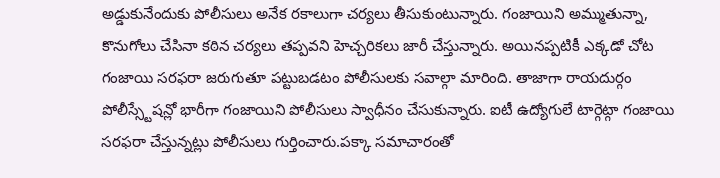అడ్డుకునేందుకు పోలీసులు అనేక రకాలుగా చర్యలు తీసుకుంటున్నారు. గంజాయిని అమ్ముతున్నా, కొనుగోలు చేసినా కఠిన చర్యలు తప్పవని హెచ్చరికలు జారీ చేస్తున్నారు. అయినప్పటికీ ఎక్కడో చోట గంజాయి సరఫరా జరుగుతూ పట్టుబడటం పోలీసులకు సవాల్గా మారింది. తాజాగా రాయదుర్గం పోలీస్స్టేషన్లో భారీగా గంజాయిని పోలీసులు స్వాధీనం చేసుకున్నారు. ఐటీ ఉద్యోగులే టార్గెట్గా గంజాయి సరఫరా చేస్తున్నట్లు పోలీసులు గుర్తించారు.పక్కా సమాచారంతో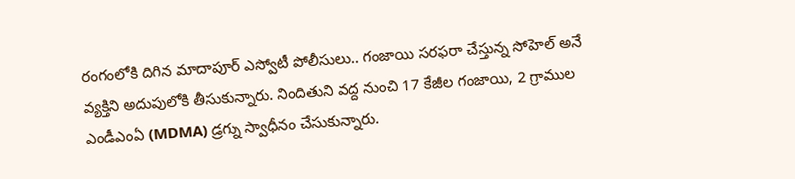రంగంలోకి దిగిన మాదాపూర్ ఎస్వోటీ పోలీసులు.. గంజాయి సరఫరా చేస్తున్న సోహెల్ అనే వ్యక్తిని అదుపులోకి తీసుకున్నారు. నిందితుని వద్ద నుంచి 17 కేజీల గంజాయి, 2 గ్రాముల ఎండీఎంఏ (MDMA) డ్రగ్ను స్వాధీనం చేసుకున్నారు.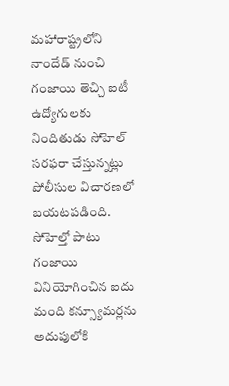మహారాష్ట్రలోని నాందేడ్ నుంచి గంజాయి తెచ్చి ఐటీ ఉద్యోగులకు నిందితుడు సోహెల్ సరఫరా చేస్తున్నట్లు పోలీసుల విచారణలో బయటపడింది. సోహెల్తో పాటు గంజాయి వినియోగించిన ఐదు మంది కన్స్యూమర్లను అదుపులోకి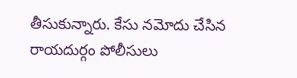తీసుకున్నారు. కేసు నమోదు చేసిన రాయదుర్గం పోలీసులు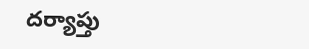దర్యాప్తు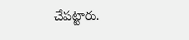చేపట్టారు.